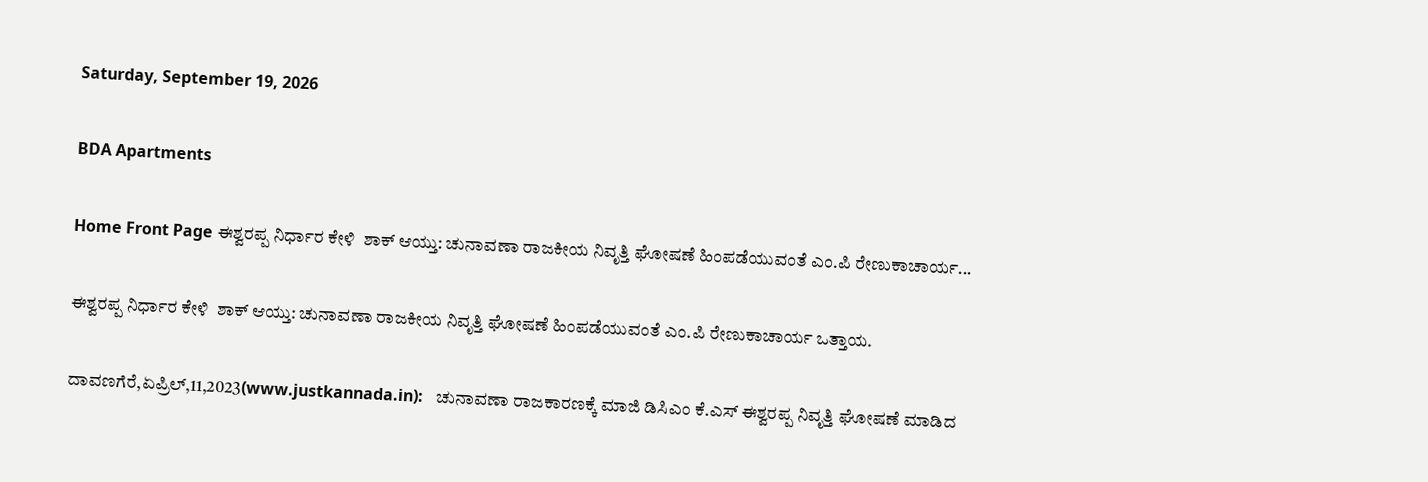Saturday, September 19, 2026

BDA Apartments

Home Front Page ಈಶ್ವರಪ್ಪ ನಿರ್ಧಾರ ಕೇಳಿ  ಶಾಕ್ ಆಯ್ತು: ಚುನಾವಣಾ ರಾಜಕೀಯ ನಿವೃತ್ತಿ ಘೋಷಣೆ ಹಿಂಪಡೆಯುವಂತೆ ಎಂ.ಪಿ ರೇಣುಕಾಚಾರ್ಯ...

ಈಶ್ವರಪ್ಪ ನಿರ್ಧಾರ ಕೇಳಿ  ಶಾಕ್ ಆಯ್ತು: ಚುನಾವಣಾ ರಾಜಕೀಯ ನಿವೃತ್ತಿ ಘೋಷಣೆ ಹಿಂಪಡೆಯುವಂತೆ ಎಂ.ಪಿ ರೇಣುಕಾಚಾರ್ಯ ಒತ್ತಾಯ.

ದಾವಣಗೆರೆ,ಏಪ್ರಿಲ್,11,2023(www.justkannada.in):   ಚುನಾವಣಾ ರಾಜಕಾರಣಕ್ಕೆ ಮಾಜಿ ಡಿಸಿಎಂ ಕೆ.ಎಸ್ ಈಶ್ವರಪ್ಪ ನಿವೃತ್ತಿ ಘೋಷಣೆ ಮಾಡಿದ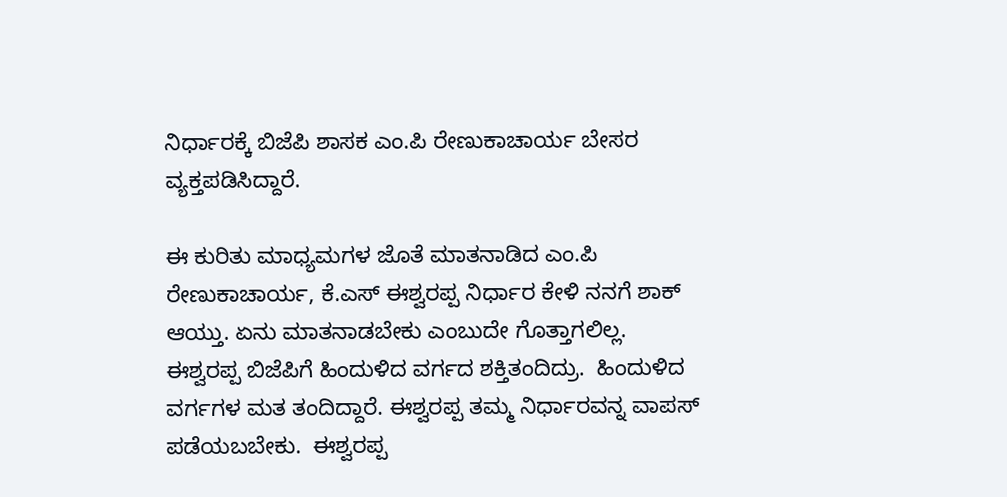ನಿರ್ಧಾರಕ್ಕೆ ಬಿಜೆಪಿ ಶಾಸಕ ಎಂ.ಪಿ ರೇಣುಕಾಚಾರ್ಯ ಬೇಸರ ವ್ಯಕ್ತಪಡಿಸಿದ್ದಾರೆ.

ಈ ಕುರಿತು ಮಾಧ್ಯಮಗಳ ಜೊತೆ ಮಾತನಾಡಿದ ಎಂ.ಪಿ ರೇಣುಕಾಚಾರ್ಯ, ಕೆ.ಎಸ್ ಈಶ್ವರಪ್ಪ ನಿರ್ಧಾರ ಕೇಳಿ ನನಗೆ ಶಾಕ್ ಆಯ್ತು. ಏನು ಮಾತನಾಡಬೇಕು ಎಂಬುದೇ ಗೊತ್ತಾಗಲಿಲ್ಲ. ಈಶ್ವರಪ್ಪ ಬಿಜೆಪಿಗೆ ಹಿಂದುಳಿದ ವರ್ಗದ ಶಕ್ತಿತಂದಿದ್ರು.  ಹಿಂದುಳಿದ ವರ್ಗಗಳ ಮತ ತಂದಿದ್ದಾರೆ. ಈಶ್ವರಪ್ಪ ತಮ್ಮ ನಿರ್ಧಾರವನ್ನ ವಾಪಸ್ ಪಡೆಯಬಬೇಕು.  ಈಶ್ವರಪ್ಪ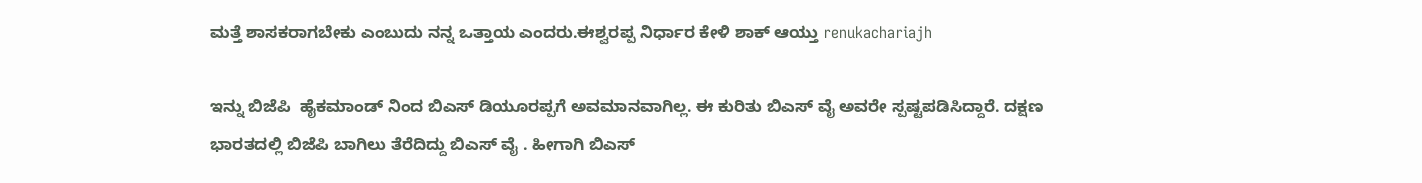ಮತ್ತೆ ಶಾಸಕರಾಗಬೇಕು ಎಂಬುದು ನನ್ನ ಒತ್ತಾಯ ಎಂದರು.ಈಶ್ವರಪ್ಪ ನಿರ್ಧಾರ ಕೇಳಿ ಶಾಕ್ ಆಯ್ತು renukachariajh

ಇನ್ನು ಬಿಜೆಪಿ  ಹೈಕಮಾಂಡ್ ನಿಂದ ಬಿಎಸ್ ಡಿಯೂರಪ್ಪಗೆ ಅವಮಾನವಾಗಿಲ್ಲ. ಈ ಕುರಿತು ಬಿಎಸ್ ವೈ ಅವರೇ ಸ್ಪಷ್ಟಪಡಿಸಿದ್ದಾರೆ. ದಕ್ಷಣ ಭಾರತದಲ್ಲಿ ಬಿಜೆಪಿ ಬಾಗಿಲು ತೆರೆದಿದ್ದು ಬಿಎಸ್ ವೈ . ಹೀಗಾಗಿ ಬಿಎಸ್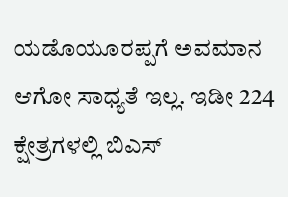ಯಡೊಯೂರಪ್ಪಗೆ ಅವಮಾನ ಆಗೋ ಸಾಧ್ಯತೆ ಇಲ್ಲ. ಇಡೀ 224 ಕ್ಷೇತ್ರಗಳಲ್ಲಿ ಬಿಎಸ್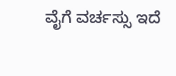ವೈಗೆ ವರ್ಚಸ್ಸು ಇದೆ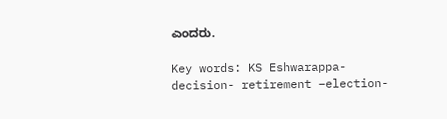ಎಂದರು.

Key words: KS Eshwarappa- decision- retirement –election-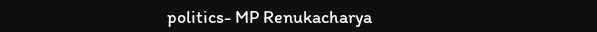politics- MP Renukacharya